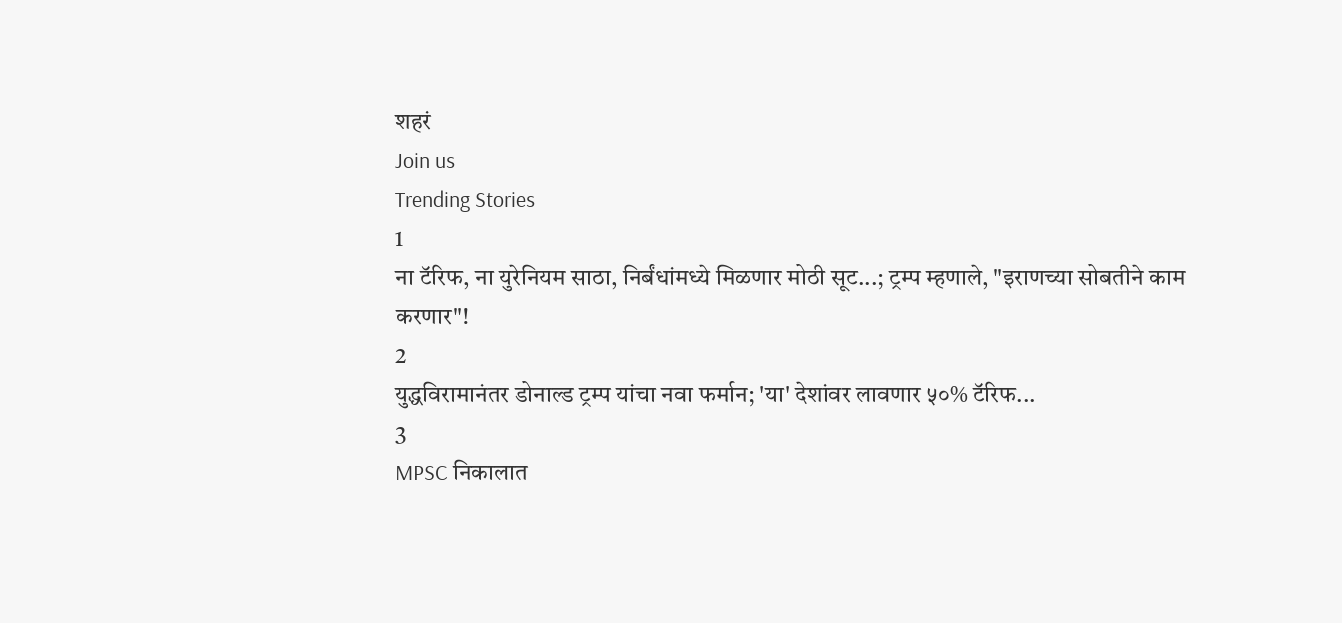शहरं
Join us
Trending Stories
1
ना टॅरिफ, ना युरेनियम साठा, निर्बंधांमध्ये मिळणार मोठी सूट...; ट्रम्प म्हणाले, "इराणच्या सोबतीने काम करणार"!
2
युद्धविरामानंतर डोनाल्ड ट्रम्प यांचा नवा फर्मान; 'या' देशांवर लावणार ५०% टॅरिफ...
3
MPSC निकालात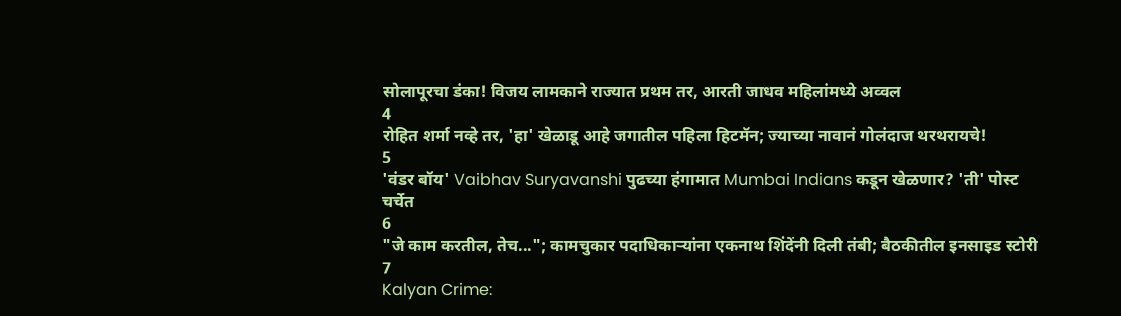सोलापूरचा डंका! विजय लामकाने राज्यात प्रथम तर, आरती जाधव महिलांमध्ये अव्वल
4
रोहित शर्मा नव्हे तर, 'हा' खेळाडू आहे जगातील पहिला हिटमॅन; ज्याच्या नावानं गोलंदाज थरथरायचे!
5
'वंडर बॉय' Vaibhav Suryavanshi पुढच्या हंगामात Mumbai Indians कडून खेळणार? 'ती' पोस्ट चर्चेत
6
"जे काम करतील, तेच..."; कामचुकार पदाधिकाऱ्यांना एकनाथ शिंदेंनी दिली तंबी; बैठकीतील इनसाइड स्टोरी
7
Kalyan Crime: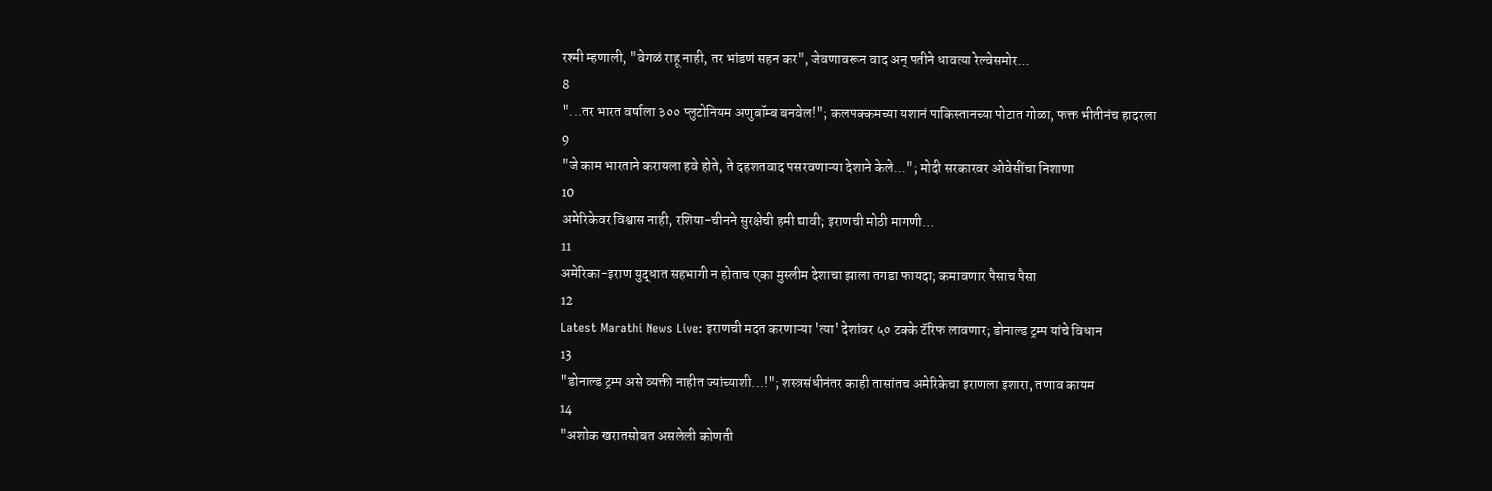रश्मी म्हणाली, "वेगळं राहू नाही, तर भांडणं सहन कर", जेवणावरून वाद अन् पतीने धावत्या रेल्वेसमोर...
8
"...तर भारत वर्षाला ३०० प्लुटोनियम अणुबॉम्ब बनवेल!"; कलपक्कमच्या यशानं पाकिस्तानच्या पोटात गोळा, फक्त भीतीनंच हादरला
9
"जे काम भारताने करायला हवे होते, ते दहशतवाद पसरवणाऱ्या देशाने केले..."; मोदी सरकारवर ओवेसींचा निशाणा
10
अमेरिकेवर विश्वास नाही, रशिया-चीनने सुरक्षेची हमी द्यावी; इराणची मोठी मागणी...
11
अमेरिका-इराण युद्धात सहभागी न होताच एका मुस्लीम देशाचा झाला तगडा फायदा; कमावणार पैसाच पैसा
12
Latest Marathi News Live: इराणची मदत करणाऱ्या 'त्या' देशांवर ५० टक्के टॅरिफ लावणार; डोनाल्ड ट्रम्प यांचे विधान
13
"डोनाल्ड ट्रम्प असे व्यक्ती नाहीत ज्यांच्याशी...!"; शस्त्रसंधीनंतर काही तासांतच अमेरिकेचा इराणला इशारा, तणाव कायम
14
"अशोक खरातसोबत असलेली कोणती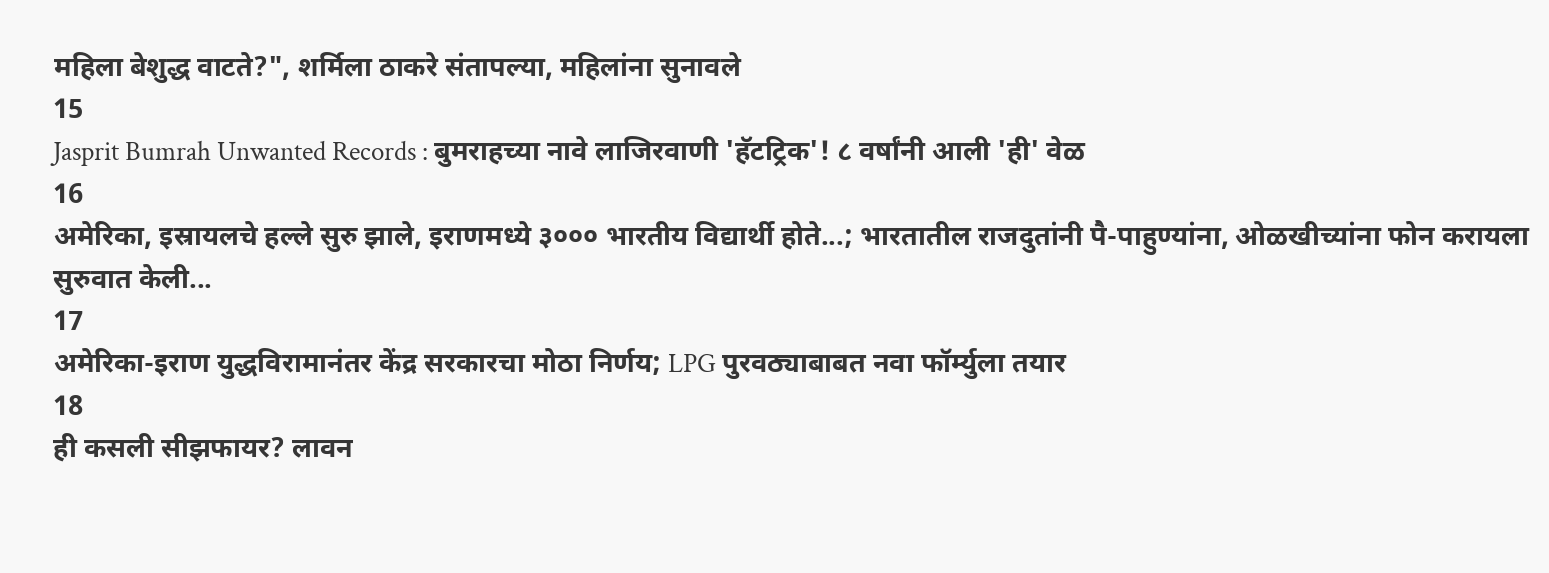महिला बेशुद्ध वाटते?", शर्मिला ठाकरे संतापल्या, महिलांना सुनावले
15
Jasprit Bumrah Unwanted Records : बुमराहच्या नावे लाजिरवाणी 'हॅटट्रिक'! ८ वर्षांनी आली 'ही' वेळ
16
अमेरिका, इस्रायलचे हल्ले सुरु झाले, इराणमध्ये ३००० भारतीय विद्यार्थी होते...; भारतातील राजदुतांनी पै-पाहुण्यांना, ओळखीच्यांना फोन करायला सुरुवात केली...
17
अमेरिका-इराण युद्धविरामानंतर केंद्र सरकारचा मोठा निर्णय; LPG पुरवठ्याबाबत नवा फॉर्म्युला तयार
18
ही कसली सीझफायर? लावन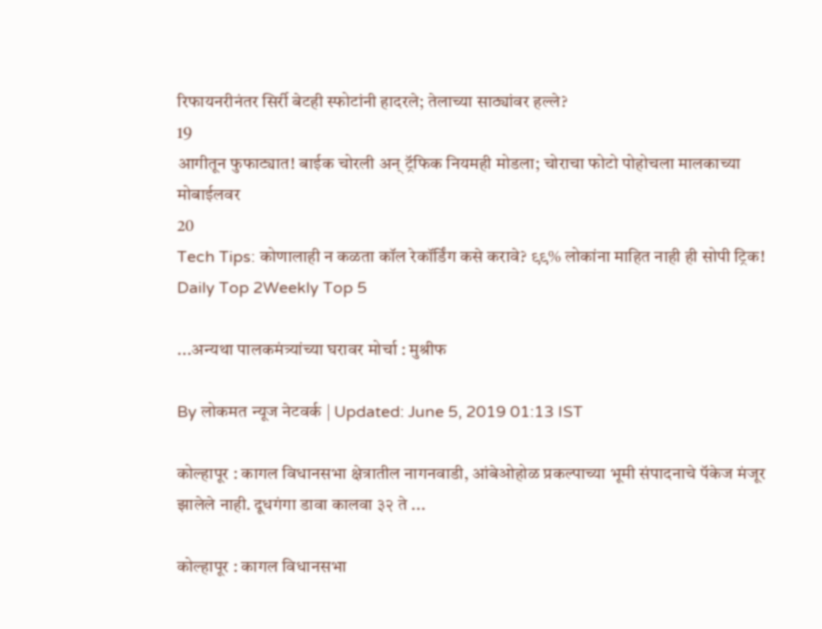रिफायनरीनंतर सिर्री बेटही स्फोटांनी हादरले; तेलाच्या साठ्यांवर हल्ले?
19
आगीतून फुफाट्यात! बाईक चोरली अन् ट्रॅफिक नियमही मोडला; चोराचा फोटो पोहोचला मालकाच्या मोबाईलवर
20
Tech Tips: कोणालाही न कळता कॉल रेकॉर्डिंग कसे करावे? ९९% लोकांना माहित नाही ही सोपी ट्रिक!
Daily Top 2Weekly Top 5

...अन्यथा पालकमंत्र्यांच्या घरावर मोर्चा : मुश्रीफ

By लोकमत न्यूज नेटवर्क | Updated: June 5, 2019 01:13 IST

कोल्हापूर : कागल विधानसभा क्षेत्रातील नागनवाडी, आंबेओहोळ प्रकल्पाच्या भूमी संपादनाचे पॅकेज मंजूर झालेले नाही. दूधगंगा डावा कालवा ३२ ते ...

कोल्हापूर : कागल विधानसभा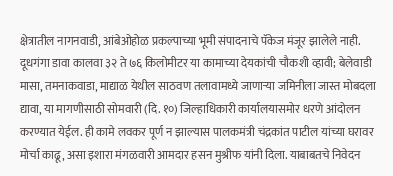क्षेत्रातील नागनवाडी, आंबेओहोळ प्रकल्पाच्या भूमी संपादनाचे पॅकेज मंजूर झालेले नाही. दूधगंगा डावा कालवा ३२ ते ७६ किलोमीटर या कामाच्या देयकांची चौकशी व्हावी; बेलेवाडी मासा, तमनाकवाडा, माद्याळ येथील साठवण तलावामध्ये जाणाऱ्या जमिनीला जास्त मोबदला द्यावा, या मागणीसाठी सोमवारी (दि. १०) जिल्हाधिकारी कार्यालयासमोर धरणे आंदोलन करण्यात येईल. ही कामे लवकर पूर्ण न झाल्यास पालकमंत्री चंद्रकांत पाटील यांच्या घरावर मोर्चा काढू, असा इशारा मंगळवारी आमदार हसन मुश्रीफ यांनी दिला. याबाबतचे निवेदन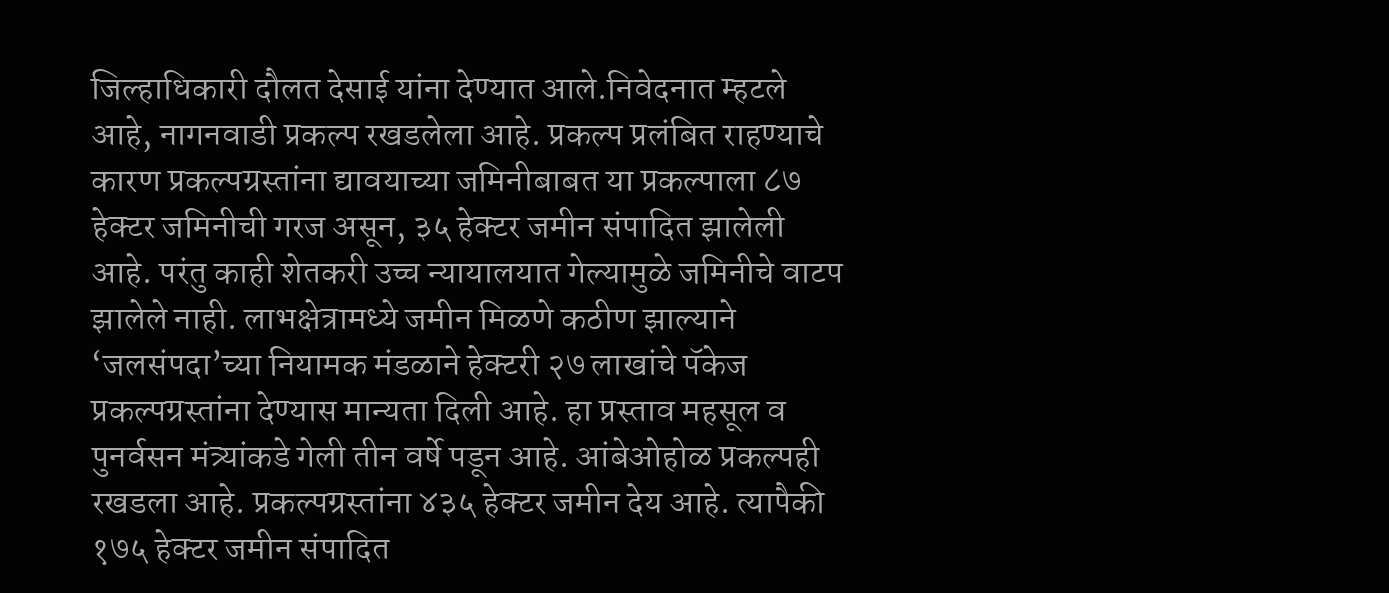जिल्हाधिकारी दौलत देसाई यांना देण्यात आले.निवेदनात म्हटले आहे, नागनवाडी प्रकल्प रखडलेला आहे. प्रकल्प प्रलंबित राहण्याचे कारण प्रकल्पग्रस्तांना द्यावयाच्या जमिनीबाबत या प्रकल्पाला ८७ हेक्टर जमिनीची गरज असून, ३५ हेक्टर जमीन संपादित झालेली आहे. परंतु काही शेतकरी उच्च न्यायालयात गेल्यामुळे जमिनीचे वाटप झालेले नाही. लाभक्षेत्रामध्ये जमीन मिळणे कठीण झाल्याने ‘जलसंपदा’च्या नियामक मंडळाने हेक्टरी २७ लाखांचे पॅकेज प्रकल्पग्रस्तांना देण्यास मान्यता दिली आहे. हा प्रस्ताव महसूल व पुनर्वसन मंत्र्यांकडे गेली तीन वर्षे पडून आहे. आंबेओहोळ प्रकल्पही रखडला आहे. प्रकल्पग्रस्तांना ४३५ हेक्टर जमीन देय आहे. त्यापैकी १७५ हेक्टर जमीन संपादित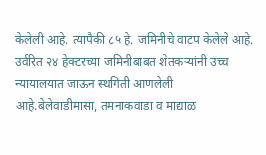केलेली आहे. त्यापैकी ८५ हे. जमिनीचे वाटप केलेले आहे. उर्वरित २४ हेक्टरच्या जमिनीबाबत शेतकऱ्यांनी उच्च न्यायालयात जाऊन स्थगिती आणलेली आहे.बेलेवाडीमासा, तमनाकवाडा व माद्याळ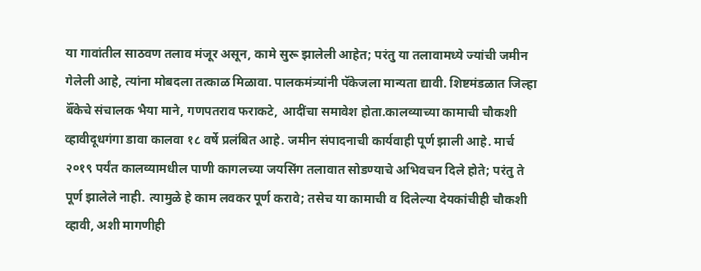या गावांतील साठवण तलाव मंजूर असून, कामे सुरू झालेली आहेत; परंतु या तलावामध्ये ज्यांची जमीन गेलेली आहे, त्यांना मोबदला तत्काळ मिळावा. पालकमंत्र्यांनी पॅकेजला मान्यता द्यावी. शिष्टमंडळात जिल्हा बॅँकेचे संचालक भैया माने, गणपतराव फराकटे, आदींचा समावेश होता.कालव्याच्या कामाची चौकशी व्हावीदूधगंगा डावा कालवा १८ वर्षे प्रलंबित आहे. जमीन संपादनाची कार्यवाही पूर्ण झाली आहे. मार्च २०१९ पर्यंत कालव्यामधील पाणी कागलच्या जयसिंग तलावात सोडण्याचे अभिवचन दिले होते; परंतु ते पूर्ण झालेले नाही. त्यामुळे हे काम लवकर पूर्ण करावे; तसेच या कामाची व दिलेल्या देयकांचीही चौकशी व्हावी, अशी मागणीही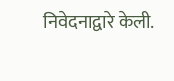निवेदनाद्वारे केली.